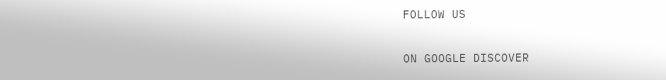FOLLOW US

ON GOOGLE DISCOVER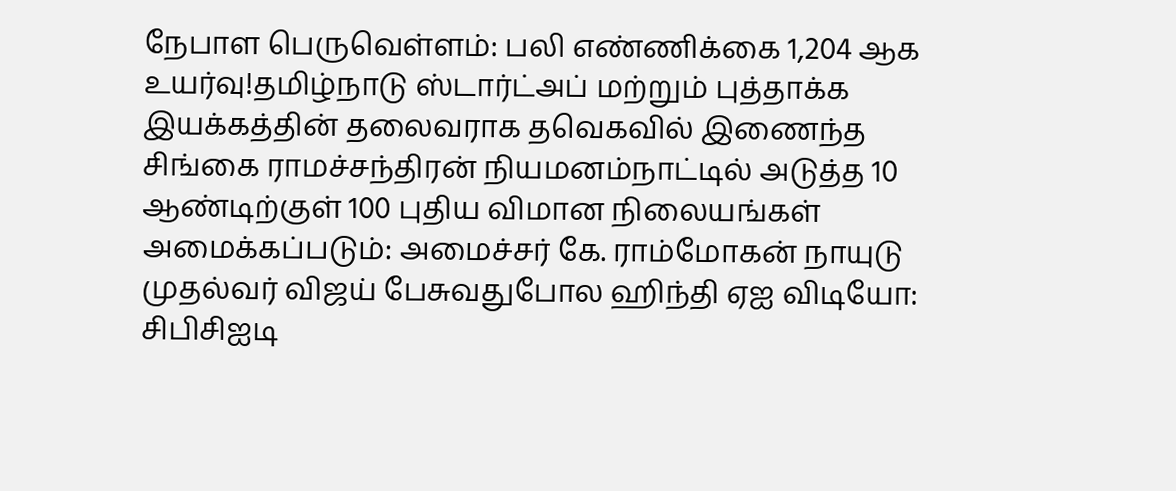நேபாள பெருவெள்ளம்: பலி எண்ணிக்கை 1,204 ஆக உயர்வு!தமிழ்நாடு ஸ்டார்ட்அப் மற்றும் புத்தாக்க இயக்கத்தின் தலைவராக தவெகவில் இணைந்த சிங்கை ராமச்சந்திரன் நியமனம்நாட்டில் அடுத்த 10 ஆண்டிற்குள் 100 புதிய விமான நிலையங்கள் அமைக்கப்படும்: அமைச்சர் கே. ராம்மோகன் நாயுடு முதல்வர் விஜய் பேசுவதுபோல ஹிந்தி ஏஐ விடியோ: சிபிசிஐடி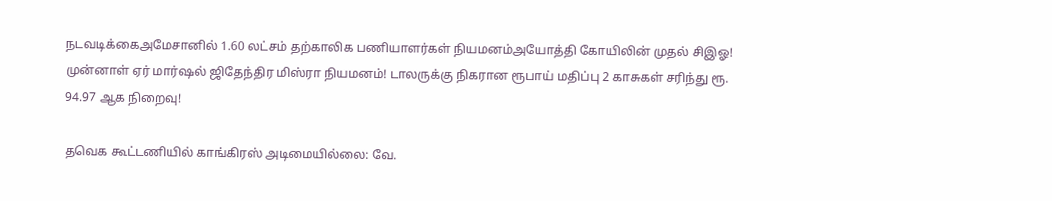நடவடிக்கைஅமேசானில் 1.60 லட்சம் தற்காலிக பணியாளர்கள் நியமனம்அயோத்தி கோயிலின் முதல் சிஇஓ! முன்னாள் ஏர் மார்ஷல் ஜிதேந்திர மிஸ்ரா நியமனம்! டாலருக்கு நிகரான ரூபாய் மதிப்பு 2 காசுகள் சரிந்து ரூ. 94.97 ஆக நிறைவு!

தவெக கூட்டணியில் காங்கிரஸ் அடிமையில்லை: வே.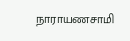நாராயணசாமி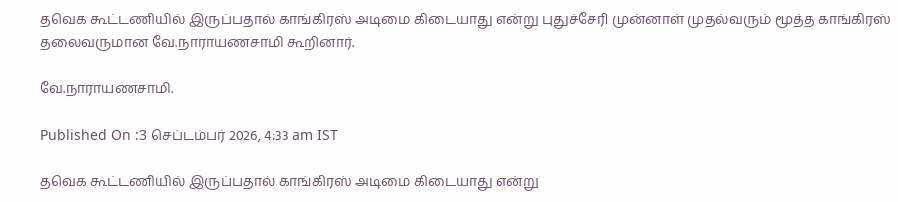தவெக கூட்டணியில் இருப்பதால் காங்கிரஸ் அடிமை கிடையாது என்று புதுச்சேரி முன்னாள் முதல்வரும் மூத்த காங்கிரஸ் தலைவருமான வே.நாராயணசாமி கூறினார்.

வே.நாராயணசாமி.

Published On :3 செப்டம்பர் 2026, 4:33 am IST

தவெக கூட்டணியில் இருப்பதால் காங்கிரஸ் அடிமை கிடையாது என்று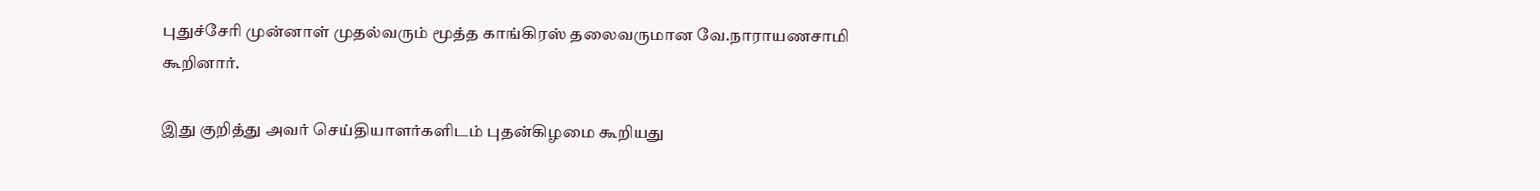புதுச்சேரி முன்னாள் முதல்வரும் மூத்த காங்கிரஸ் தலைவருமான வே.நாராயணசாமி கூறினார்.

இது குறித்து அவர் செய்தியாளர்களிடம் புதன்கிழமை கூறியது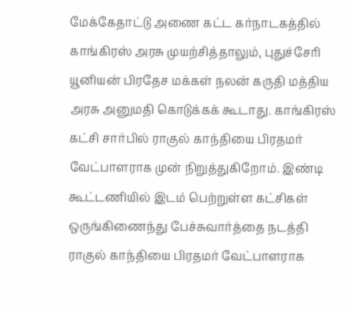மேக்கேதாட்டு அணை கட்ட கர்நாடகத்தில் காங்கிரஸ் அரசு முயற்சித்தாலும், புதுச்சேரி யூனியன் பிரதேச மக்கள் நலன் கருதி மத்திய அரசு அனுமதி கொடுக்கக் கூடாது. காங்கிரஸ் கட்சி சார்பில் ராகுல் காந்தியை பிரதமர் வேட்பாளராக முன் நிறுத்துகிறோம். இண்டி கூட்டணியில் இடம் பெற்றுள்ள கட்சிகள் ஒருங்கிணைந்து பேச்சுவார்த்தை நடத்தி ராகுல் காந்தியை பிரதமர் வேட்பாளராக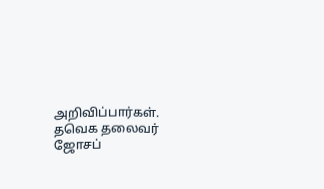அறிவிப்பார்கள். தவெக தலைவர் ஜோசப்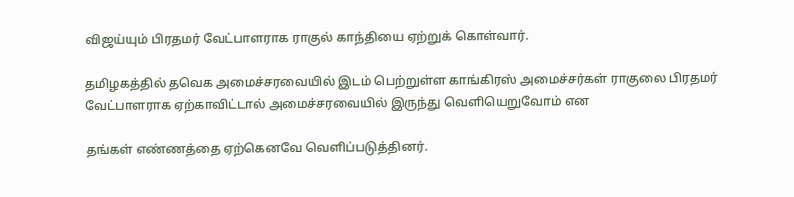விஜய்யும் பிரதமர் வேட்பாளராக ராகுல் காந்தியை ஏற்றுக் கொள்வார்.

தமிழகத்தில் தவெக அமைச்சரவையில் இடம் பெற்றுள்ள காங்கிரஸ் அமைச்சர்கள் ராகுலை பிரதமர் வேட்பாளராக ஏற்காவிட்டால் அமைச்சரவையில் இருந்து வெளியெறுவோம் என

தங்கள் எண்ணத்தை ஏற்கெனவே வெளிப்படுத்தினர்.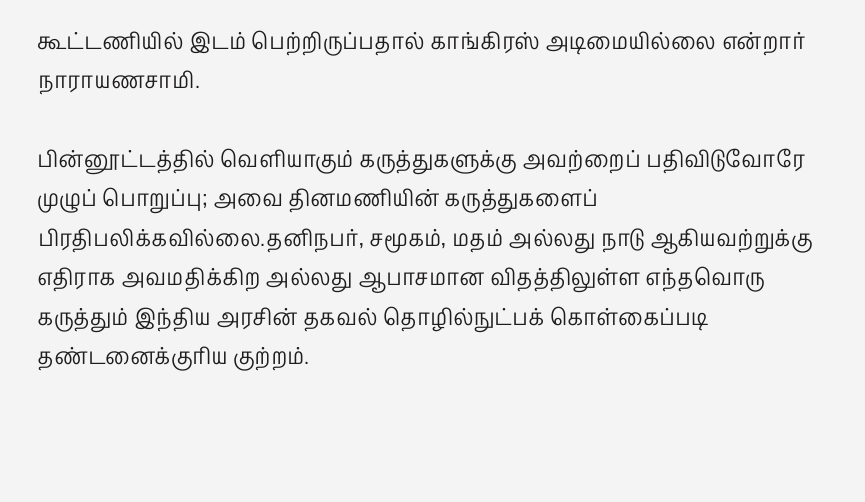கூட்டணியில் இடம் பெற்றிருப்பதால் காங்கிரஸ் அடிமையில்லை என்றார் நாராயணசாமி.

பின்னூட்டத்தில் வெளியாகும் கருத்துகளுக்கு அவற்றைப் பதிவிடுவோரே முழுப் பொறுப்பு; அவை தினமணியின் கருத்துகளைப் பிரதிபலிக்கவில்லை.தனிநபர், சமூகம், மதம் அல்லது நாடு ஆகியவற்றுக்கு எதிராக அவமதிக்கிற அல்லது ஆபாசமான விதத்திலுள்ள எந்தவொரு கருத்தும் இந்திய அரசின் தகவல் தொழில்நுட்பக் கொள்கைப்படி தண்டனைக்குரிய குற்றம்.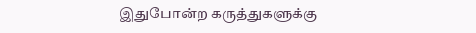இதுபோன்ற கருத்துகளுக்கு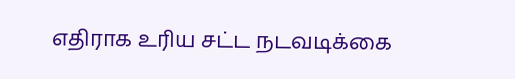எதிராக உரிய சட்ட நடவடிக்கை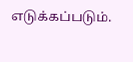எடுக்கப்படும்.